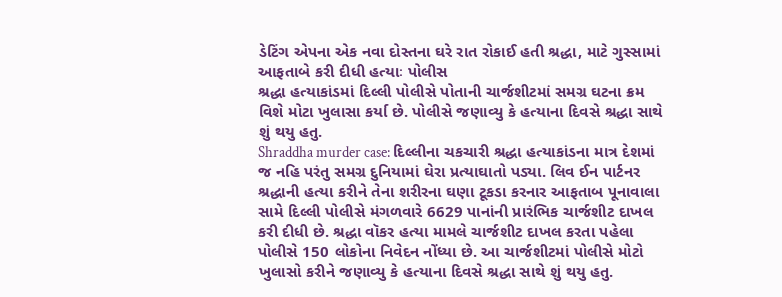ડેટિંગ એપના એક નવા દોસ્તના ઘરે રાત રોકાઈ હતી શ્રદ્ધા, માટે ગુસ્સામાં આફતાબે કરી દીધી હત્યાઃ પોલીસ
શ્રદ્ધા હત્યાકાંડમાં દિલ્લી પોલીસે પોતાની ચાર્જશીટમાં સમગ્ર ઘટના ક્રમ વિશે મોટા ખુલાસા કર્યા છે. પોલીસે જણાવ્યુ કે હત્યાના દિવસે શ્રદ્ધા સાથે શું થયુ હતુ.
Shraddha murder case: દિલ્લીના ચકચારી શ્રદ્ધા હત્યાકાંડના માત્ર દેશમાં જ નહિ પરંતુ સમગ્ર દુનિયામાં ઘેરા પ્રત્યાઘાતો પડ્યા. લિવ ઈન પાર્ટનર શ્રદ્ધાની હત્યા કરીને તેના શરીરના ઘણા ટૂકડા કરનાર આફતાબ પૂનાવાલા સામે દિલ્લી પોલીસે મંગળવારે 6629 પાનાંની પ્રારંભિક ચાર્જશીટ દાખલ કરી દીધી છે. શ્રદ્ધા વૉકર હત્યા મામલે ચાર્જશીટ દાખલ કરતા પહેલા પોલીસે 150 લોકોના નિવેદન નોંધ્યા છે. આ ચાર્જશીટમાં પોલીસે મોટો ખુલાસો કરીને જણાવ્યુ કે હત્યાના દિવસે શ્રદ્ધા સાથે શું થયુ હતુ.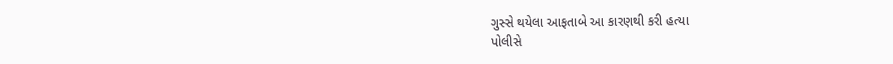ગુસ્સે થયેલા આફતાબે આ કારણથી કરી હત્યા
પોલીસે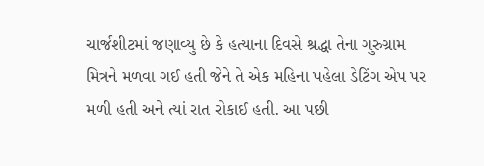ચાર્જશીટમાં જણાવ્યુ છે કે હત્યાના દિવસે શ્રદ્ધા તેના ગુરુગ્રામ મિત્રને મળવા ગઈ હતી જેને તે એક મહિના પહેલા ડેટિંગ એપ પર મળી હતી અને ત્યાં રાત રોકાઈ હતી. આ પછી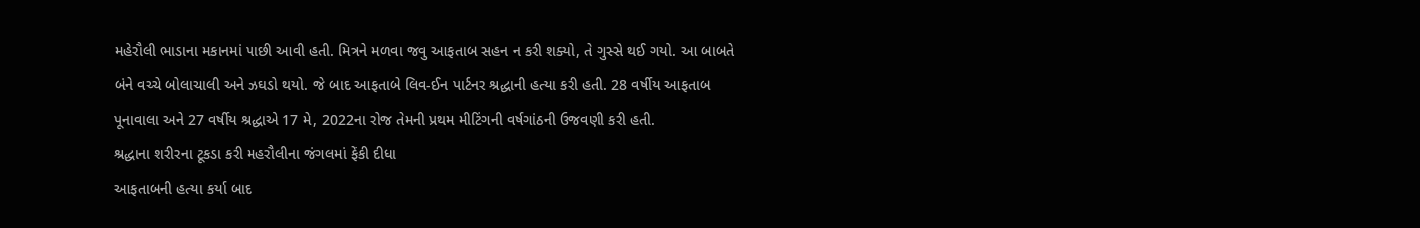મહેરૌલી ભાડાના મકાનમાં પાછી આવી હતી. મિત્રને મળવા જવુ આફતાબ સહન ન કરી શક્યો, તે ગુસ્સે થઈ ગયો. આ બાબતે બંને વચ્ચે બોલાચાલી અને ઝઘડો થયો. જે બાદ આફતાબે લિવ-ઈન પાર્ટનર શ્રદ્ધાની હત્યા કરી હતી. 28 વર્ષીય આફતાબ પૂનાવાલા અને 27 વર્ષીય શ્રદ્ધાએ 17 મે, 2022ના રોજ તેમની પ્રથમ મીટિંગની વર્ષગાંઠની ઉજવણી કરી હતી.
શ્રદ્ધાના શરીરના ટૂકડા કરી મહરૌલીના જંગલમાં ફેંકી દીધા
આફતાબની હત્યા કર્યા બાદ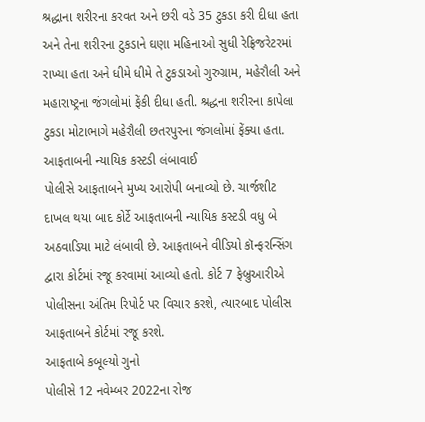શ્રદ્ધાના શરીરના કરવત અને છરી વડે 35 ટુકડા કરી દીધા હતા અને તેના શરીરના ટુકડાને ઘણા મહિનાઓ સુધી રેફ્રિજરેટરમાં રાખ્યા હતા અને ધીમે ધીમે તે ટુકડાઓ ગુરુગ્રામ, મહેરૌલી અને મહારાષ્ટ્રના જંગલોમાં ફેંકી દીધા હતી. શ્રદ્ધના શરીરના કાપેલા ટુકડા મોટાભાગે મહેરૌલી છતરપુરના જંગલોમાં ફેંક્યા હતા.
આફતાબની ન્યાયિક કસ્ટડી લંબાવાઈ
પોલીસે આફતાબને મુખ્ય આરોપી બનાવ્યો છે. ચાર્જશીટ દાખલ થયા બાદ કોર્ટે આફતાબની ન્યાયિક કસ્ટડી વધુ બે અઠવાડિયા માટે લંબાવી છે. આફતાબને વીડિયો કૉન્ફરન્સિંગ દ્વારા કોર્ટમાં રજૂ કરવામાં આવ્યો હતો. કોર્ટ 7 ફેબ્રુઆરીએ પોલીસના અંતિમ રિપોર્ટ પર વિચાર કરશે, ત્યારબાદ પોલીસ આફતાબને કોર્ટમાં રજૂ કરશે.
આફતાબે કબૂલ્યો ગુનો
પોલીસે 12 નવેમ્બર 2022ના રોજ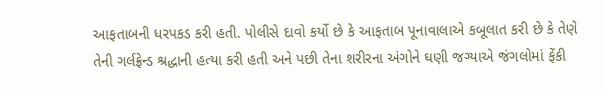આફતાબની ધરપકડ કરી હતી. પોલીસે દાવો કર્યો છે કે આફતાબ પૂનાવાલાએ કબૂલાત કરી છે કે તેણે તેની ગર્લફ્રેન્ડ શ્રદ્ધાની હત્યા કરી હતી અને પછી તેના શરીરના અંગોને ઘણી જગ્યાએ જંગલોમાં ફેંકી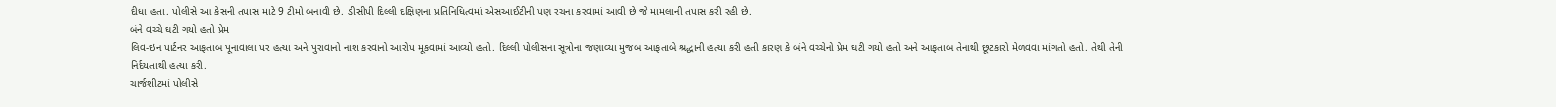દીધા હતા. પોલીસે આ કેસની તપાસ માટે 9 ટીમો બનાવી છે. ડીસીપી દિલ્લી દક્ષિણના પ્રતિનિધિત્વમાં એસઆઈટીની પણ રચના કરવામાં આવી છે જે મામલાની તપાસ કરી રહી છે.
બંને વચ્ચે ઘટી ગયો હતો પ્રેમ
લિવ-ઇન પાર્ટનર આફતાબ પૂનાવાલા પર હત્યા અને પુરાવાનો નાશ કરવાનો આરોપ મૂકવામાં આવ્યો હતો. દિલ્લી પોલીસના સૂત્રોના જણાવ્યા મુજબ આફતાબે શ્રદ્ધાની હત્યા કરી હતી કારણ કે બંને વચ્ચેનો પ્રેમ ઘટી ગયો હતો અને આફતાબ તેનાથી છૂટકારો મેળવવા માંગતો હતો. તેથી તેની નિર્દયતાથી હત્યા કરી.
ચાર્જશીટમાં પોલીસે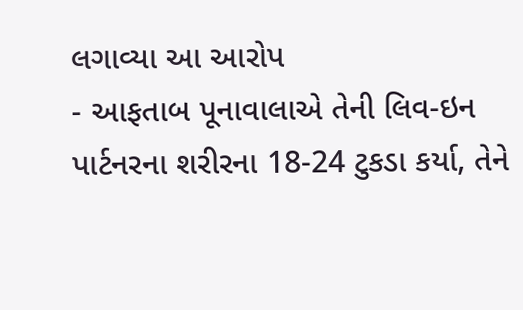લગાવ્યા આ આરોપ
- આફતાબ પૂનાવાલાએ તેની લિવ-ઇન પાર્ટનરના શરીરના 18-24 ટુકડા કર્યા, તેને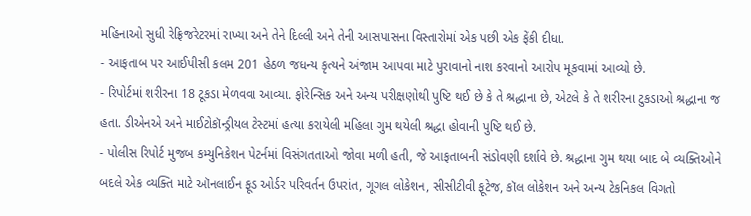મહિનાઓ સુધી રેફ્રિજરેટરમાં રાખ્યા અને તેને દિલ્લી અને તેની આસપાસના વિસ્તારોમાં એક પછી એક ફેંકી દીધા.
- આફતાબ પર આઈપીસી કલમ 201 હેઠળ જધન્ય કૃત્યને અંજામ આપવા માટે પુરાવાનો નાશ કરવાનો આરોપ મૂકવામાં આવ્યો છે.
- રિપોર્ટમાં શરીરના 18 ટૂકડા મેળવવા આવ્યા. ફોરેન્સિક અને અન્ય પરીક્ષણોથી પુષ્ટિ થઈ છે કે તે શ્રદ્ધાના છે, એટલે કે તે શરીરના ટુકડાઓ શ્રદ્ધાના જ હતા. ડીએનએ અને માઈટોકૉન્ડ્રીયલ ટેસ્ટમાં હત્યા કરાયેલી મહિલા ગુમ થયેલી શ્રદ્ધા હોવાની પુષ્ટિ થઈ છે.
- પોલીસ રિપોર્ટ મુજબ કમ્યુનિકેશન પેટર્નમાં વિસંગતતાઓ જોવા મળી હતી, જે આફતાબની સંડોવણી દર્શાવે છે. શ્રદ્ધાના ગુમ થયા બાદ બે વ્યક્તિઓને બદલે એક વ્યક્તિ માટે ઑનલાઈન ફૂડ ઓર્ડર પરિવર્તન ઉપરાંત, ગૂગલ લોકેશન, સીસીટીવી ફૂટેજ, કૉલ લોકેશન અને અન્ય ટેકનિકલ વિગતો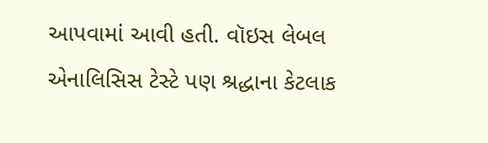આપવામાં આવી હતી. વૉઇસ લેબલ એનાલિસિસ ટેસ્ટે પણ શ્રદ્ધાના કેટલાક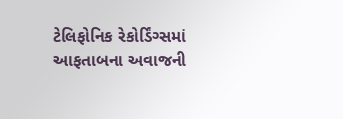ટેલિફોનિક રેકોર્ડિંગ્સમાં આફતાબના અવાજની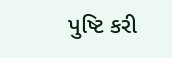પુષ્ટિ કરી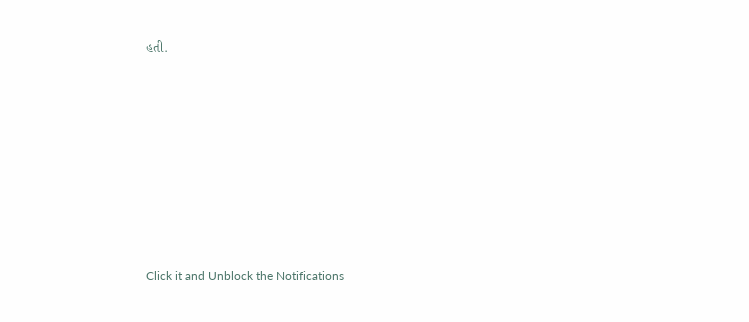હતી.












Click it and Unblock the Notifications